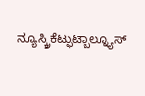ನ್ಯೂಸ್ಕ್ರಿಕೆಟ್ಫುಟ್ಬಾಲ್ನ್ಯೂಸ್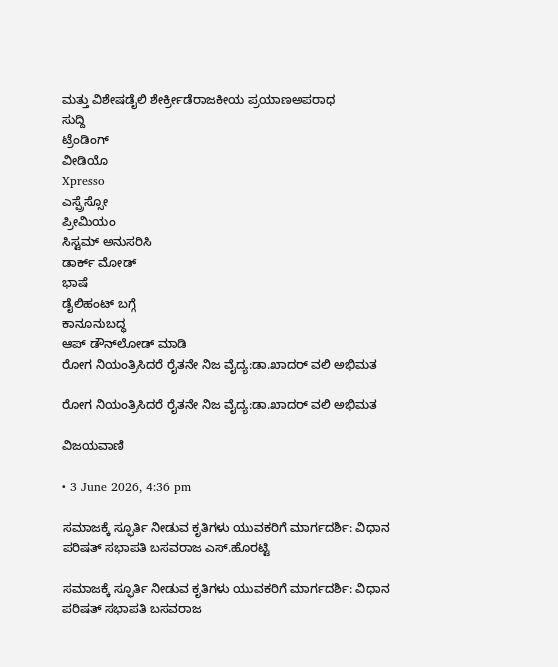ಮತ್ತು ವಿಶೇಷಡೈಲಿ ಶೇರ್ಕ್ರೀಡೆರಾಜಕೀಯ ಪ್ರಯಾಣಅಪರಾಧ
ಸುದ್ದಿ
ಟ್ರೆಂಡಿಂಗ್
ವೀಡಿಯೊ
Xpresso
ಎಸ್ಪ್ರೆಸ್ಸೋ
ಪ್ರೀಮಿಯಂ
ಸಿಸ್ಟಮ್ ಅನುಸರಿಸಿ
ಡಾರ್ಕ್ ಮೋಡ್
ಭಾಷೆ
ಡೈಲಿಹಂಟ್ ಬಗ್ಗೆ
ಕಾನೂನುಬದ್ಧ
ಆಪ್ ಡೌನ್‌ಲೋಡ್ ಮಾಡಿ
ರೋಗ ನಿಯಂತ್ರಿಸಿದರೆ ರೈತನೇ ನಿಜ ವೈದ್ಯ:ಡಾ.ಖಾದರ್ ವಲಿ ಅಭಿಮತ

ರೋಗ ನಿಯಂತ್ರಿಸಿದರೆ ರೈತನೇ ನಿಜ ವೈದ್ಯ:ಡಾ.ಖಾದರ್ ವಲಿ ಅಭಿಮತ

ವಿಜಯವಾಣಿ

• 3 June 2026, 4:36 pm

ಸಮಾಜಕ್ಕೆ ಸ್ಫೂರ್ತಿ ನೀಡುವ ಕೃತಿಗಳು ಯುವಕರಿಗೆ ಮಾರ್ಗದರ್ಶಿ: ವಿಧಾನ ಪರಿಷತ್ ಸಭಾಪತಿ ಬಸವರಾಜ ಎಸ್.ಹೊರಟ್ಟಿ

ಸಮಾಜಕ್ಕೆ ಸ್ಫೂರ್ತಿ ನೀಡುವ ಕೃತಿಗಳು ಯುವಕರಿಗೆ ಮಾರ್ಗದರ್ಶಿ: ವಿಧಾನ ಪರಿಷತ್ ಸಭಾಪತಿ ಬಸವರಾಜ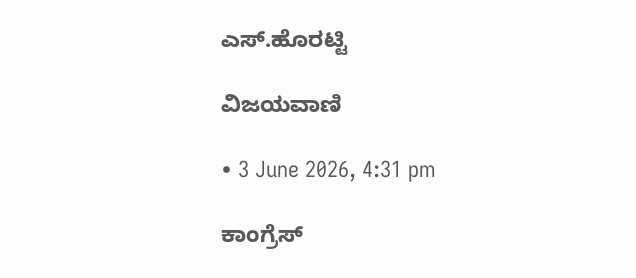ಎಸ್.ಹೊರಟ್ಟಿ

ವಿಜಯವಾಣಿ

• 3 June 2026, 4:31 pm

ಕಾಂಗ್ರೆಸ್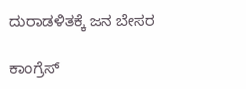ದುರಾಡಳಿತಕ್ಕೆ ಜನ ಬೇಸರ

ಕಾಂಗ್ರೆಸ್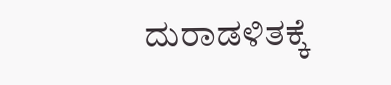ದುರಾಡಳಿತಕ್ಕೆ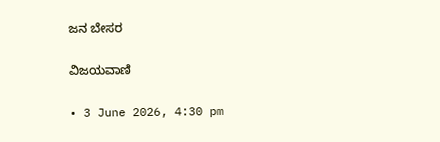ಜನ ಬೇಸರ

ವಿಜಯವಾಣಿ

• 3 June 2026, 4:30 pm